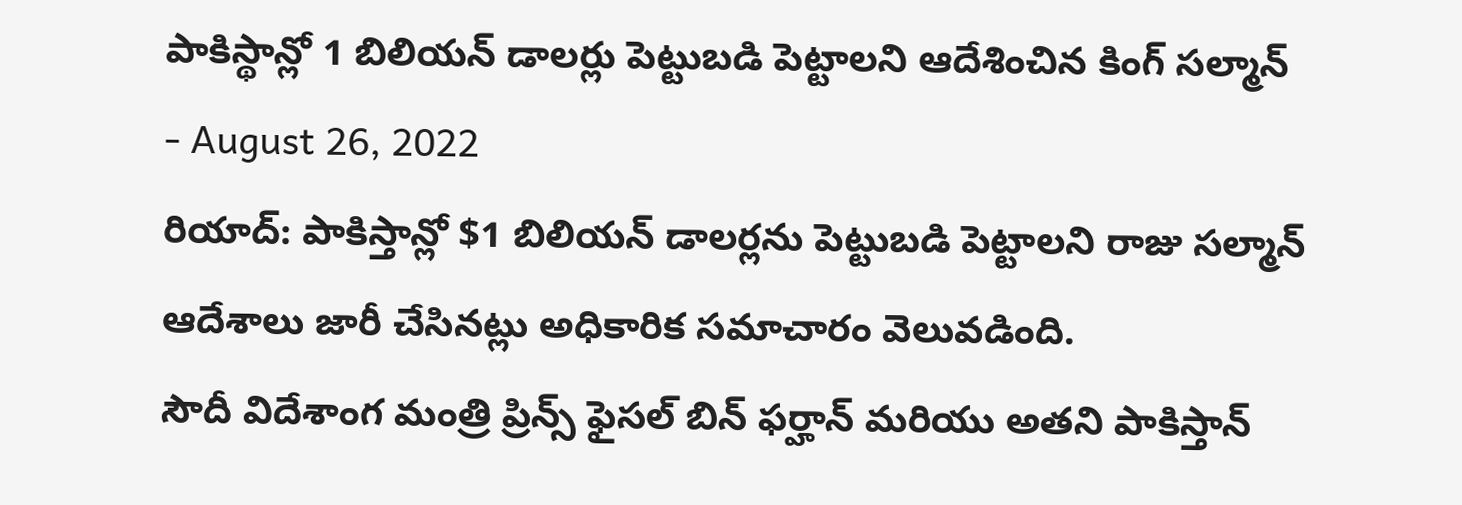పాకిస్థాన్లో 1 బిలియన్ డాలర్లు పెట్టుబడి పెట్టాలని ఆదేశించిన కింగ్ సల్మాన్
- August 26, 2022
రియాద్: పాకిస్తాన్లో $1 బిలియన్ డాలర్లను పెట్టుబడి పెట్టాలని రాజు సల్మాన్ ఆదేశాలు జారీ చేసినట్లు అధికారిక సమాచారం వెలువడింది.
సౌదీ విదేశాంగ మంత్రి ప్రిన్స్ ఫైసల్ బిన్ ఫర్హాన్ మరియు అతని పాకిస్తాన్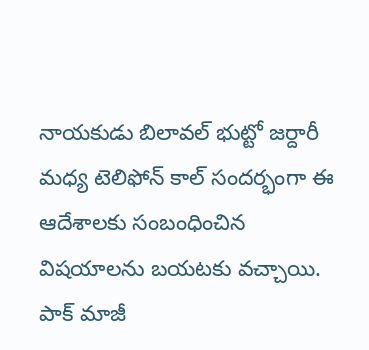నాయకుడు బిలావల్ భుట్టో జర్దారీ మధ్య టెలిఫోన్ కాల్ సందర్భంగా ఈ ఆదేశాలకు సంబంధించిన విషయాలను బయటకు వచ్చాయి.
పాక్ మాజీ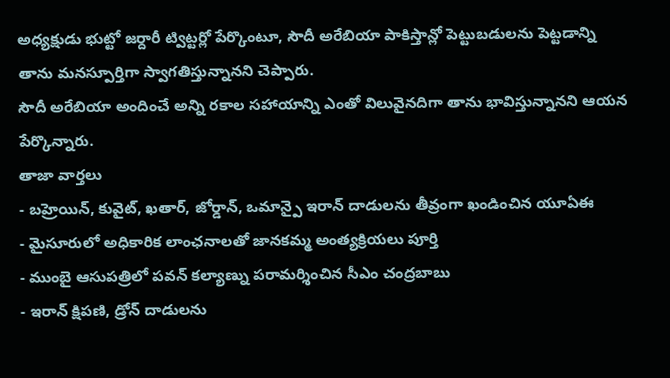అధ్యక్షుడు భుట్టో జర్దారీ ట్విట్టర్లో పేర్కొంటూ, సౌదీ అరేబియా పాకిస్తాన్లో పెట్టుబడులను పెట్టడాన్ని తాను మనస్పూర్తిగా స్వాగతిస్తున్నానని చెప్పారు.
సౌదీ అరేబియా అందించే అన్ని రకాల సహాయాన్ని ఎంతో విలువైనదిగా తాను భావిస్తున్నానని ఆయన పేర్కొన్నారు.
తాజా వార్తలు
- బహ్రెయిన్, కువైట్, ఖతార్, జోర్డాన్, ఒమాన్పై ఇరాన్ దాడులను తీవ్రంగా ఖండించిన యూఏఈ
- మైసూరులో అధికారిక లాంఛనాలతో జానకమ్మ అంత్యక్రియలు పూర్తి
- ముంబై ఆసుపత్రిలో పవన్ కల్యాణ్ను పరామర్శించిన సీఎం చంద్రబాబు
- ఇరాన్ క్షిపణి, డ్రోన్ దాడులను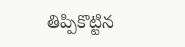తిప్పికొట్టిన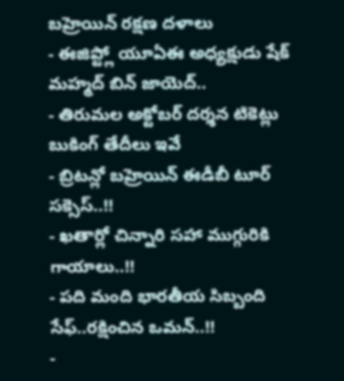బహ్రెయిన్ రక్షణ దళాలు
- ఈజిప్ట్లో యూఏఈ అధ్యక్షుడు షేక్ మహ్మద్ బిన్ జాయెద్..
- తిరుమల అక్టోబర్ దర్శన టికెట్లు బుకింగ్ తేదీలు ఇవే
- బ్రిటన్లో బహ్రెయిన్ ఈడీబీ టూర్ సక్సెస్..!!
- ఖతార్లో చిన్నారి సహా ముగ్గురికి గాయాలు..!!
- పది మంది భారతీయ సిబ్బంది సేఫ్..రక్షించిన ఒమన్..!!
-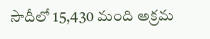సౌదీలో 15,430 మంది అక్రమ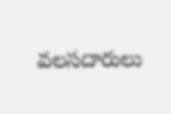వలసదారులు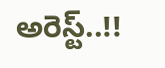అరెస్ట్..!!